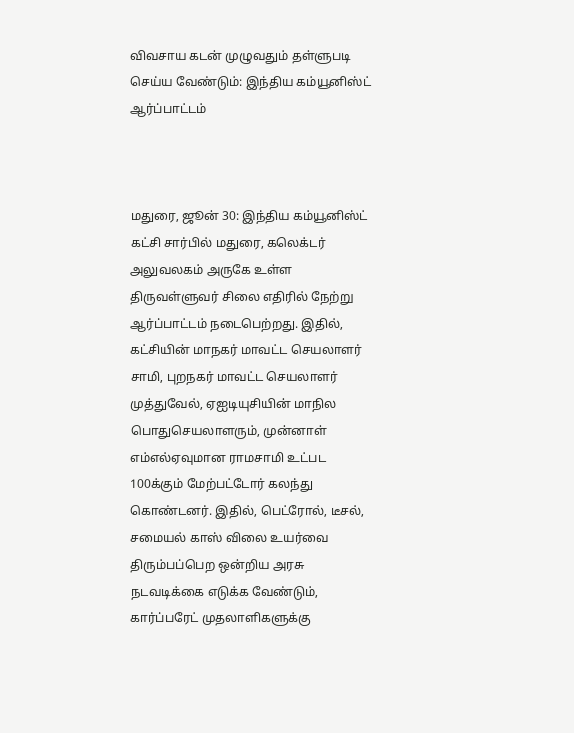விவசாய கடன் முழுவதும் தள்ளுபடி செய்ய வேண்டும்: இந்திய கம்யூனிஸ்ட் ஆர்ப்பாட்டம்



மதுரை, ஜூன் 30: இந்திய கம்யூனிஸ்ட் கட்சி சார்பில் மதுரை, கலெக்டர் அலுவலகம் அருகே உள்ள திருவள்ளுவர் சிலை எதிரில் நேற்று ஆர்ப்பாட்டம் நடைபெற்றது. இதில், கட்சியின் மாநகர் மாவட்ட செயலாளர் சாமி, புறநகர் மாவட்ட செயலாளர் முத்துவேல், ஏஐடியுசியின் மாநில பொதுசெயலாளரும், முன்னாள் எம்எல்ஏவுமான ராமசாமி உட்பட 100க்கும் மேற்பட்டோர் கலந்து கொண்டனர். இதில், பெட்ரோல், டீசல், சமையல் காஸ் விலை உயர்வை திரும்பப்பெற ஒன்றிய அரசு நடவடிக்கை எடுக்க வேண்டும், கார்ப்பரேட் முதலாளிகளுக்கு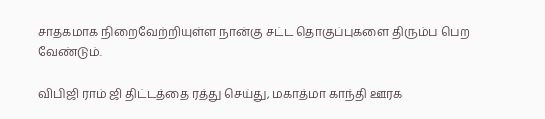சாதகமாக நிறைவேற்றியுள்ள நான்கு சட்ட தொகுப்புகளை திரும்ப பெற வேண்டும்.

விபிஜி ராம் ஜி திட்டத்தை ரத்து செய்து, மகாத்மா காந்தி ஊரக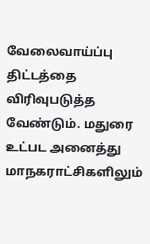வேலைவாய்ப்பு திட்டத்தை விரிவுபடுத்த வேண்டும். மதுரை உட்பட அனைத்து மாநகராட்சிகளிலும்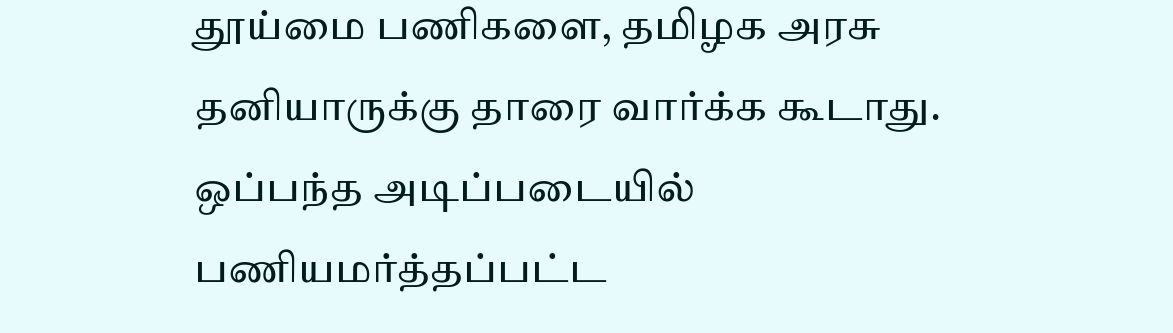தூய்மை பணிகளை, தமிழக அரசு தனியாருக்கு தாரை வார்க்க கூடாது. ஒப்பந்த அடிப்படையில் பணியமர்த்தப்பட்ட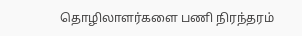தொழிலாளர்களை பணி நிரந்தரம்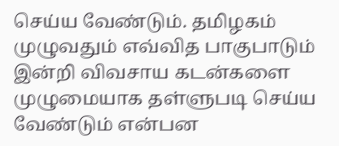செய்ய வேண்டும். தமிழகம் முழுவதும் எவ்வித பாகுபாடும் இன்றி விவசாய கடன்களை முழுமையாக தள்ளுபடி செய்ய வேண்டும் என்பன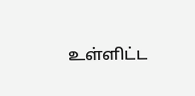உள்ளிட்ட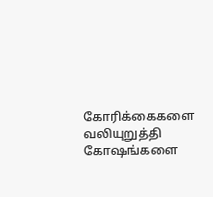கோரிக்கைகளை வலியுறுத்தி கோஷங்களை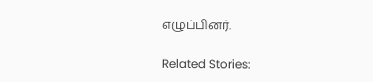எழுப்பினர்.

Related Stories: